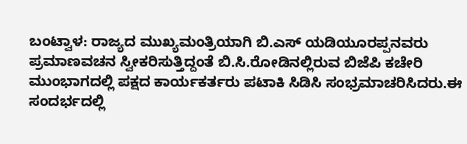ಬಂಟ್ವಾಳ: ರಾಜ್ಯದ ಮುಖ್ಯಮಂತ್ರಿಯಾಗಿ ಬಿ.ಎಸ್ ಯಡಿಯೂರಪ್ಪನವರು ಪ್ರಮಾಣವಚನ ಸ್ವೀಕರಿಸುತ್ತಿದ್ದಂತೆ ಬಿ.ಸಿ.ರೋಡಿನಲ್ಲಿರುವ ಬಿಜೆಪಿ ಕಚೇರಿ ಮುಂಭಾಗದಲ್ಲಿ ಪಕ್ಷದ ಕಾರ್ಯಕರ್ತರು ಪಟಾಕಿ ಸಿಡಿಸಿ ಸಂಭ್ರಮಾಚರಿಸಿದರು.ಈ ಸಂದರ್ಭದಲ್ಲಿ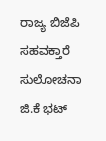ರಾಜ್ಯ ಬಿಜೆಪಿ ಸಹವಕ್ತಾರೆ ಸುಲೋಚನಾ ಜಿ.ಕೆ ಭಟ್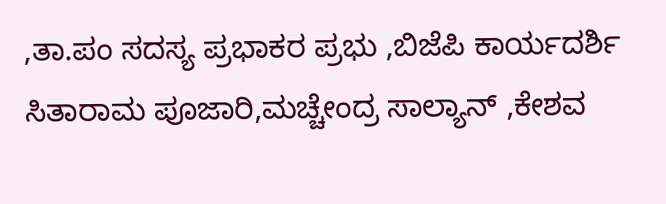,ತಾ.ಪಂ ಸದಸ್ಯ ಪ್ರಭಾಕರ ಪ್ರಭು ,ಬಿಜೆಪಿ ಕಾರ್ಯದರ್ಶಿ ಸಿತಾರಾಮ ಪೂಜಾರಿ,ಮಚ್ಚೇಂದ್ರ ಸಾಲ್ಯಾನ್ ,ಕೇಶವ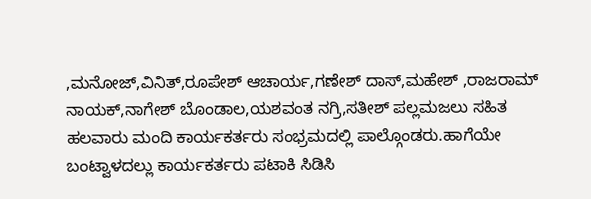,ಮನೋಜ್,ವಿನಿತ್,ರೂಪೇಶ್ ಆಚಾರ್ಯ,ಗಣೇಶ್ ದಾಸ್,ಮಹೇಶ್ ,ರಾಜರಾಮ್ ನಾಯಕ್,ನಾಗೇಶ್ ಬೊಂಡಾಲ,ಯಶವಂತ ನಗ್ರಿ,ಸತೀಶ್ ಪಲ್ಲಮಜಲು ಸಹಿತ ಹಲವಾರು ಮಂದಿ ಕಾರ್ಯಕರ್ತರು ಸಂಭ್ರಮದಲ್ಲಿ ಪಾಲ್ಗೊಂಡರು.ಹಾಗೆಯೇ ಬಂಟ್ವಾಳದಲ್ಲು ಕಾರ್ಯಕರ್ತರು ಪಟಾಕಿ ಸಿಡಿಸಿ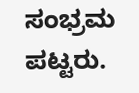ಸಂಭ್ರಮ ಪಟ್ಟರು.